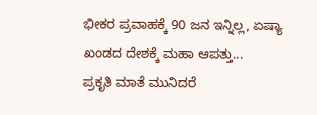ಭೀಕರ ಪ್ರವಾಹಕ್ಕೆ 90 ಜನ ಇನ್ನಿಲ್ಲ, ಏಷ್ಯಾ ಖಂಡದ ದೇಶಕ್ಕೆ ಮಹಾ ಆಪತ್ತು...
ಪ್ರಕೃತಿ ಮಾತೆ ಮುನಿದರೆ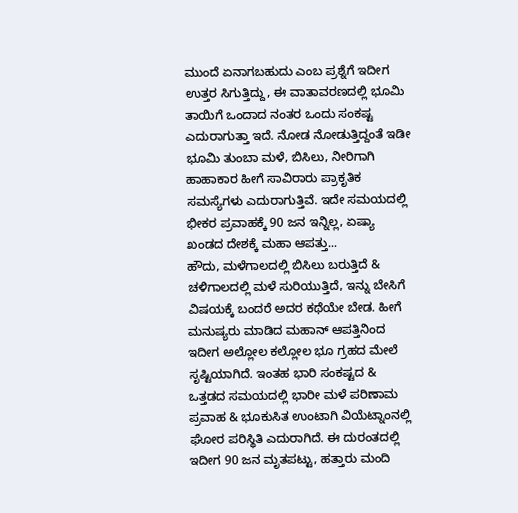ಮುಂದೆ ಏನಾಗಬಹುದು ಎಂಬ ಪ್ರಶ್ನೆಗೆ ಇದೀಗ ಉತ್ತರ ಸಿಗುತ್ತಿದ್ದು, ಈ ವಾತಾವರಣದಲ್ಲಿ ಭೂಮಿ ತಾಯಿಗೆ ಒಂದಾದ ನಂತರ ಒಂದು ಸಂಕಷ್ಟ ಎದುರಾಗುತ್ತಾ ಇದೆ. ನೋಡ ನೋಡುತ್ತಿದ್ದಂತೆ ಇಡೀ ಭೂಮಿ ತುಂಬಾ ಮಳೆ, ಬಿಸಿಲು, ನೀರಿಗಾಗಿ ಹಾಹಾಕಾರ ಹೀಗೆ ಸಾವಿರಾರು ಪ್ರಾಕೃತಿಕ ಸಮಸ್ಯೆಗಳು ಎದುರಾಗುತ್ತಿವೆ. ಇದೇ ಸಮಯದಲ್ಲಿ ಭೀಕರ ಪ್ರವಾಹಕ್ಕೆ 90 ಜನ ಇನ್ನಿಲ್ಲ, ಏಷ್ಯಾ ಖಂಡದ ದೇಶಕ್ಕೆ ಮಹಾ ಆಪತ್ತು...
ಹೌದು, ಮಳೆಗಾಲದಲ್ಲಿ ಬಿಸಿಲು ಬರುತ್ತಿದೆ & ಚಳಿಗಾಲದಲ್ಲಿ ಮಳೆ ಸುರಿಯುತ್ತಿದೆ, ಇನ್ನು ಬೇಸಿಗೆ ವಿಷಯಕ್ಕೆ ಬಂದರೆ ಅದರ ಕಥೆಯೇ ಬೇಡ. ಹೀಗೆ ಮನುಷ್ಯರು ಮಾಡಿದ ಮಹಾನ್ ಆಪತ್ತಿನಿಂದ ಇದೀಗ ಅಲ್ಲೋಲ ಕಲ್ಲೋಲ ಭೂ ಗ್ರಹದ ಮೇಲೆ ಸೃಷ್ಟಿಯಾಗಿದೆ. ಇಂತಹ ಭಾರಿ ಸಂಕಷ್ಟದ & ಒತ್ತಡದ ಸಮಯದಲ್ಲಿ ಭಾರೀ ಮಳೆ ಪರಿಣಾಮ ಪ್ರವಾಹ & ಭೂಕುಸಿತ ಉಂಟಾಗಿ ವಿಯೆಟ್ನಾಂನಲ್ಲಿ ಘೋರ ಪರಿಸ್ಥಿತಿ ಎದುರಾಗಿದೆ. ಈ ದುರಂತದಲ್ಲಿ ಇದೀಗ 90 ಜನ ಮೃತಪಟ್ಟು, ಹತ್ತಾರು ಮಂದಿ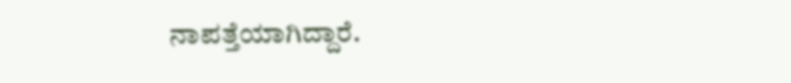ನಾಪತ್ತೆಯಾಗಿದ್ದಾರೆ.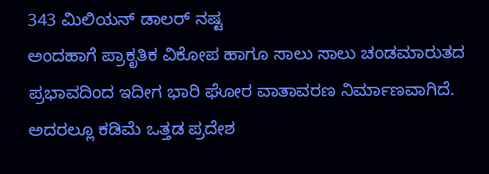343 ಮಿಲಿಯನ್ ಡಾಲರ್ ನಷ್ಟ
ಅಂದಹಾಗೆ ಪ್ರಾಕೃತಿಕ ವಿಕೋಪ ಹಾಗೂ ಸಾಲು ಸಾಲು ಚಂಡಮಾರುತದ ಪ್ರಭಾವದಿಂದ ಇದೀಗ ಭಾರಿ ಘೋರ ವಾತಾವರಣ ನಿರ್ಮಾಣವಾಗಿದೆ. ಅದರಲ್ಲೂ ಕಡಿಮೆ ಒತ್ತಡ ಪ್ರದೇಶ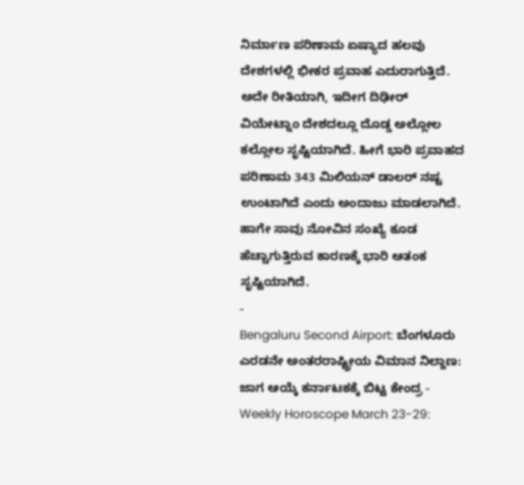ನಿರ್ಮಾಣ ಪರಿಣಾಮ ಏಷ್ಯಾದ ಹಲವು ದೇಶಗಳಲ್ಲಿ ಭೀಕರ ಪ್ರವಾಹ ಎದುರಾಗುತ್ತಿದೆ. ಅದೇ ರೀತಿಯಾಗಿ, ಇದೀಗ ದಿಢೀರ್ ವಿಯೇಟ್ನಾಂ ದೇಶದಲ್ಲೂ ದೊಡ್ಡ ಅಲ್ಲೋಲ ಕಲ್ಲೋಲ ಸೃಷ್ಟಿಯಾಗಿದೆ. ಹೀಗೆ ಭಾರಿ ಪ್ರವಾಹದ ಪರಿಣಾಮ 343 ಮಿಲಿಯನ್ ಡಾಲರ್ ನಷ್ಟ ಉಂಟಾಗಿದೆ ಎಂದು ಅಂದಾಜು ಮಾಡಲಾಗಿದೆ. ಹಾಗೇ ಸಾವು ನೋವಿನ ಸಂಖ್ಯೆ ಕೂಡ ಹೆಚ್ಚಾಗುತ್ತಿರುವ ಕಾರಣಕ್ಕೆ ಭಾರಿ ಆತಂಕ ಸೃಷ್ಟಿಯಾಗಿದೆ.
-
Bengaluru Second Airport: ಬೆಂಗಳೂರು ಎರಡನೇ ಅಂತರರಾಷ್ಟ್ರೀಯ ವಿಮಾನ ನಿಲ್ದಾಣ: ಜಾಗ ಆಯ್ಕೆ ಕರ್ನಾಟಕಕ್ಕೆ ಬಿಟ್ಟ ಕೇಂದ್ರ -
Weekly Horoscope March 23-29: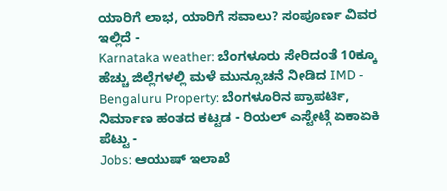ಯಾರಿಗೆ ಲಾಭ, ಯಾರಿಗೆ ಸವಾಲು? ಸಂಪೂರ್ಣ ವಿವರ ಇಲ್ಲಿದೆ -
Karnataka weather: ಬೆಂಗಳೂರು ಸೇರಿದಂತೆ 10ಕ್ಕೂ ಹೆಚ್ಚು ಜಿಲ್ಲೆಗಳಲ್ಲಿ ಮಳೆ ಮುನ್ಸೂಚನೆ ನೀಡಿದ IMD -
Bengaluru Property: ಬೆಂಗಳೂರಿನ ಪ್ರಾಪರ್ಟಿ, ನಿರ್ಮಾಣ ಹಂತದ ಕಟ್ಟಡ - ರಿಯಲ್ ಎಸ್ಟೇಟ್ಗೆ ಏಕಾಏಕಿ ಪೆಟ್ಟು -
Jobs: ಆಯುಷ್ ಇಲಾಖೆ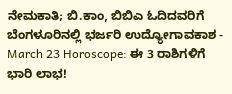ನೇಮಕಾತಿ; ಬಿ.ಕಾಂ, ಬಿಬಿಎ ಓದಿದವರಿಗೆ ಬೆಂಗಳೂರಿನಲ್ಲಿ ಭರ್ಜರಿ ಉದ್ಯೋಗಾವಕಾಶ -
March 23 Horoscope: ಈ 3 ರಾಶಿಗಳಿಗೆ ಭಾರಿ ಲಾಭ!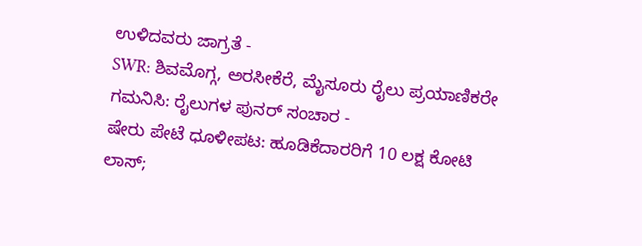ಉಳಿದವರು ಜಾಗ್ರತೆ -
SWR: ಶಿವಮೊಗ್ಗ, ಅರಸೀಕೆರೆ, ಮೈಸೂರು ರೈಲು ಪ್ರಯಾಣಿಕರೇ ಗಮನಿಸಿ: ರೈಲುಗಳ ಪುನರ್ ಸಂಚಾರ -
ಷೇರು ಪೇಟೆ ಧೂಳೀಪಟ: ಹೂಡಿಕೆದಾರರಿಗೆ 10 ಲಕ್ಷ ಕೋಟಿ ಲಾಸ್;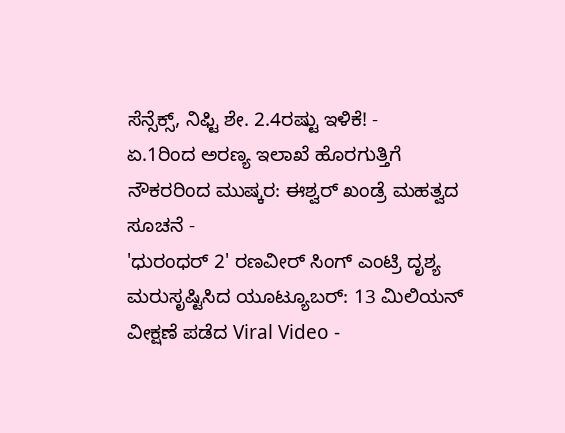ಸೆನ್ಸೆಕ್ಸ್, ನಿಫ್ಟಿ ಶೇ. 2.4ರಷ್ಟು ಇಳಿಕೆ! -
ಏ.1ರಿಂದ ಅರಣ್ಯ ಇಲಾಖೆ ಹೊರಗುತ್ತಿಗೆ ನೌಕರರಿಂದ ಮುಷ್ಕರ: ಈಶ್ವರ್ ಖಂಡ್ರೆ ಮಹತ್ವದ ಸೂಚನೆ -
'ಧುರಂಧರ್ 2' ರಣವೀರ್ ಸಿಂಗ್ ಎಂಟ್ರಿ ದೃಶ್ಯ ಮರುಸೃಷ್ಟಿಸಿದ ಯೂಟ್ಯೂಬರ್: 13 ಮಿಲಿಯನ್ ವೀಕ್ಷಣೆ ಪಡೆದ Viral Video -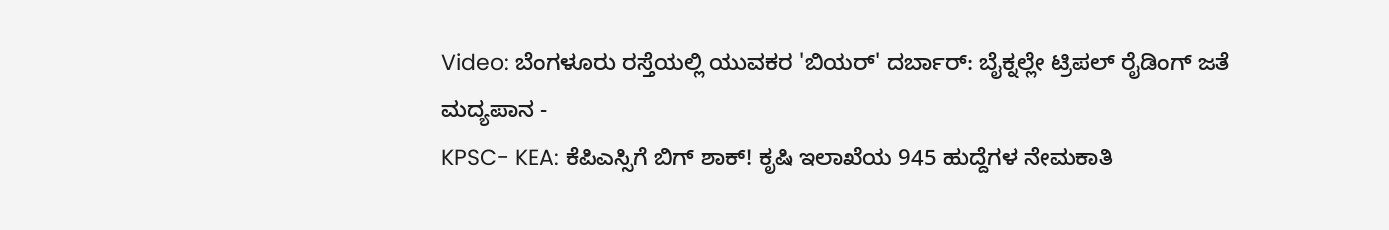Video: ಬೆಂಗಳೂರು ರಸ್ತೆಯಲ್ಲಿ ಯುವಕರ 'ಬಿಯರ್' ದರ್ಬಾರ್: ಬೈಕ್ನಲ್ಲೇ ಟ್ರಿಪಲ್ ರೈಡಿಂಗ್ ಜತೆ ಮದ್ಯಪಾನ -
KPSC- KEA: ಕೆಪಿಎಸ್ಸಿಗೆ ಬಿಗ್ ಶಾಕ್! ಕೃಷಿ ಇಲಾಖೆಯ 945 ಹುದ್ದೆಗಳ ನೇಮಕಾತಿ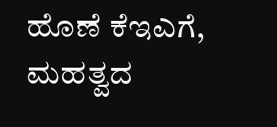ಹೊಣೆ ಕೆಇಎಗೆ, ಮಹತ್ವದ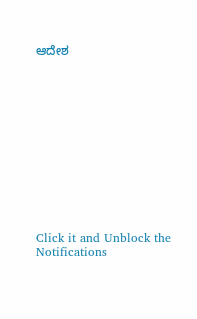ಆದೇಶ












Click it and Unblock the Notifications